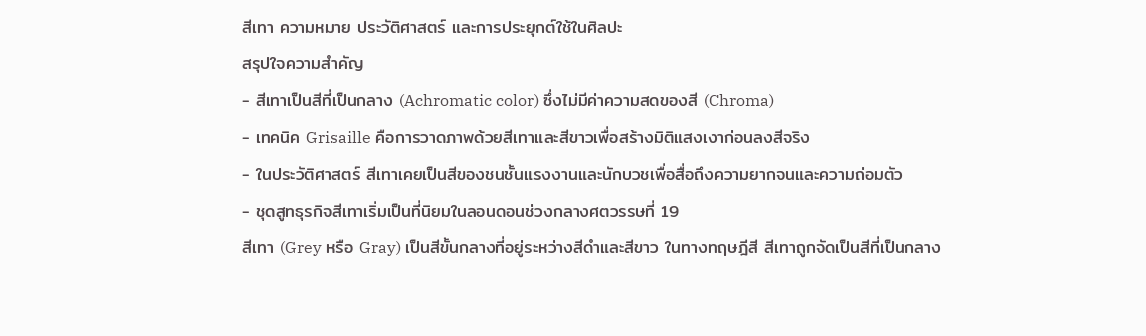สีเทา ความหมาย ประวัติศาสตร์ และการประยุกต์ใช้ในศิลปะ
สรุปใจความสำคัญ
- สีเทาเป็นสีที่เป็นกลาง (Achromatic color) ซึ่งไม่มีค่าความสดของสี (Chroma)
- เทคนิค Grisaille คือการวาดภาพด้วยสีเทาและสีขาวเพื่อสร้างมิติแสงเงาก่อนลงสีจริง
- ในประวัติศาสตร์ สีเทาเคยเป็นสีของชนชั้นแรงงานและนักบวชเพื่อสื่อถึงความยากจนและความถ่อมตัว
- ชุดสูทธุรกิจสีเทาเริ่มเป็นที่นิยมในลอนดอนช่วงกลางศตวรรษที่ 19
สีเทา (Grey หรือ Gray) เป็นสีขั้นกลางที่อยู่ระหว่างสีดำและสีขาว ในทางทฤษฎีสี สีเทาถูกจัดเป็นสีที่เป็นกลาง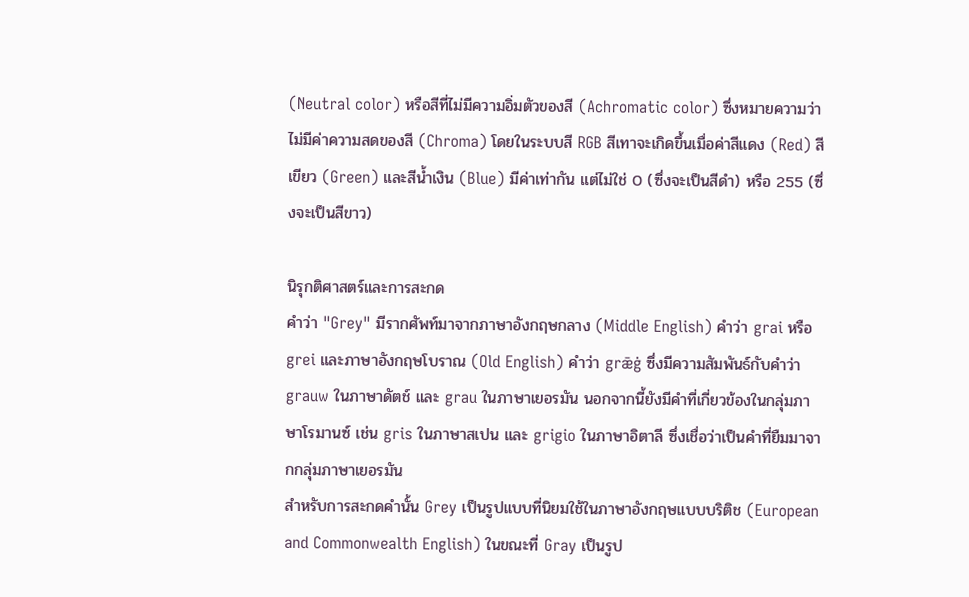(Neutral color) หรือสีที่ไม่มีความอิ่มตัวของสี (Achromatic color) ซึ่งหมายความว่าไม่มีค่าความสดของสี (Chroma) โดยในระบบสี RGB สีเทาจะเกิดขึ้นเมื่อค่าสีแดง (Red) สีเขียว (Green) และสีน้ำเงิน (Blue) มีค่าเท่ากัน แต่ไม่ใช่ 0 (ซึ่งจะเป็นสีดำ) หรือ 255 (ซึ่งจะเป็นสีขาว)

นิรุกติศาสตร์และการสะกด
คำว่า "Grey" มีรากศัพท์มาจากภาษาอังกฤษกลาง (Middle English) คำว่า grai หรือ grei และภาษาอังกฤษโบราณ (Old English) คำว่า grǣġ ซึ่งมีความสัมพันธ์กับคำว่า grauw ในภาษาดัตช์ และ grau ในภาษาเยอรมัน นอกจากนี้ยังมีคำที่เกี่ยวข้องในกลุ่มภาษาโรมานซ์ เช่น gris ในภาษาสเปน และ grigio ในภาษาอิตาลี ซึ่งเชื่อว่าเป็นคำที่ยืมมาจากกลุ่มภาษาเยอรมัน
สำหรับการสะกดคำนั้น Grey เป็นรูปแบบที่นิยมใช้ในภาษาอังกฤษแบบบริติช (European and Commonwealth English) ในขณะที่ Gray เป็นรูป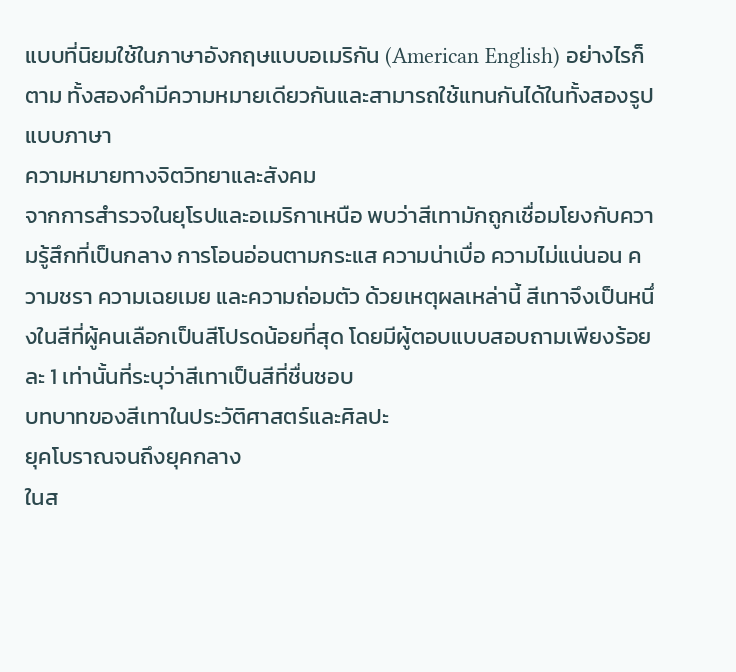แบบที่นิยมใช้ในภาษาอังกฤษแบบอเมริกัน (American English) อย่างไรก็ตาม ทั้งสองคำมีความหมายเดียวกันและสามารถใช้แทนกันได้ในทั้งสองรูปแบบภาษา
ความหมายทางจิตวิทยาและสังคม
จากการสำรวจในยุโรปและอเมริกาเหนือ พบว่าสีเทามักถูกเชื่อมโยงกับความรู้สึกที่เป็นกลาง การโอนอ่อนตามกระแส ความน่าเบื่อ ความไม่แน่นอน ความชรา ความเฉยเมย และความถ่อมตัว ด้วยเหตุผลเหล่านี้ สีเทาจึงเป็นหนึ่งในสีที่ผู้คนเลือกเป็นสีโปรดน้อยที่สุด โดยมีผู้ตอบแบบสอบถามเพียงร้อยละ 1 เท่านั้นที่ระบุว่าสีเทาเป็นสีที่ชื่นชอบ
บทบาทของสีเทาในประวัติศาสตร์และศิลปะ
ยุคโบราณจนถึงยุคกลาง
ในส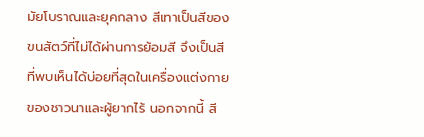มัยโบราณและยุคกลาง สีเทาเป็นสีของขนสัตว์ที่ไม่ได้ผ่านการย้อมสี จึงเป็นสีที่พบเห็นได้บ่อยที่สุดในเครื่องแต่งกายของชาวนาและผู้ยากไร้ นอกจากนี้ สี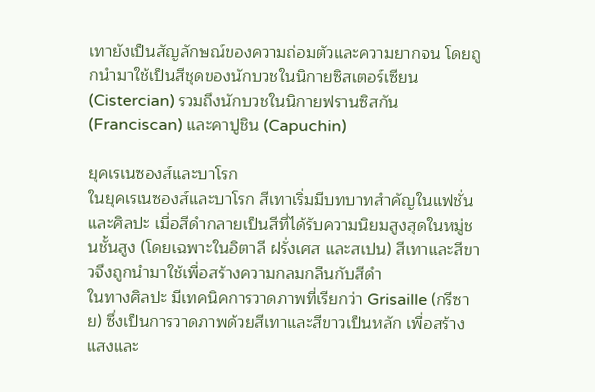เทายังเป็นสัญลักษณ์ของความถ่อมตัวและความยากจน โดยถูกนำมาใช้เป็นสีชุดของนักบวชในนิกายซิสเตอร์เซียน (Cistercian) รวมถึงนักบวชในนิกายฟรานซิสกัน (Franciscan) และคาปูชิน (Capuchin)

ยุคเรเนซองส์และบาโรก
ในยุคเรเนซองส์และบาโรก สีเทาเริ่มมีบทบาทสำคัญในแฟชั่นและศิลปะ เมื่อสีดำกลายเป็นสีที่ได้รับความนิยมสูงสุดในหมู่ชนชั้นสูง (โดยเฉพาะในอิตาลี ฝรั่งเศส และสเปน) สีเทาและสีขาวจึงถูกนำมาใช้เพื่อสร้างความกลมกลืนกับสีดำ
ในทางศิลปะ มีเทคนิคการวาดภาพที่เรียกว่า Grisaille (กรีซาย) ซึ่งเป็นการวาดภาพด้วยสีเทาและสีขาวเป็นหลัก เพื่อสร้างแสงและ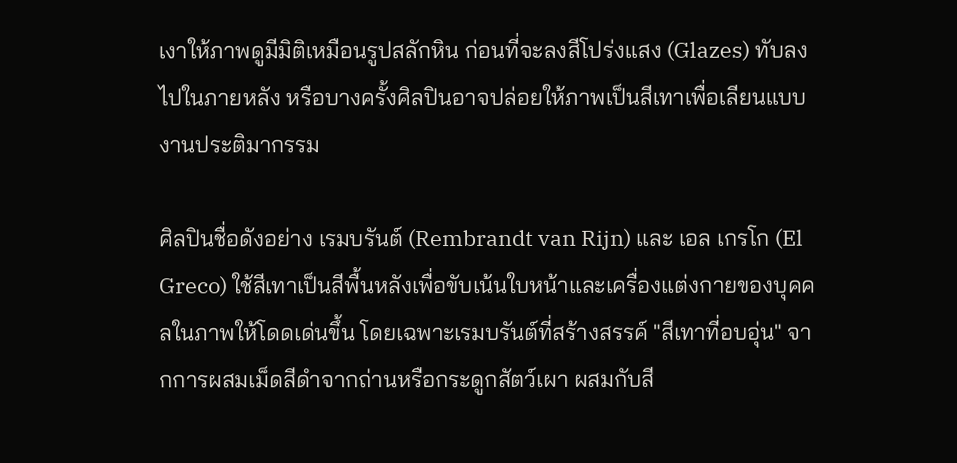เงาให้ภาพดูมีมิติเหมือนรูปสลักหิน ก่อนที่จะลงสีโปร่งแสง (Glazes) ทับลงไปในภายหลัง หรือบางครั้งศิลปินอาจปล่อยให้ภาพเป็นสีเทาเพื่อเลียนแบบงานประติมากรรม

ศิลปินชื่อดังอย่าง เรมบรันต์ (Rembrandt van Rijn) และ เอล เกรโก (El Greco) ใช้สีเทาเป็นสีพื้นหลังเพื่อขับเน้นใบหน้าและเครื่องแต่งกายของบุคคลในภาพให้โดดเด่นขึ้น โดยเฉพาะเรมบรันต์ที่สร้างสรรค์ "สีเทาที่อบอุ่น" จากการผสมเม็ดสีดำจากถ่านหรือกระดูกสัตว์เผา ผสมกับสี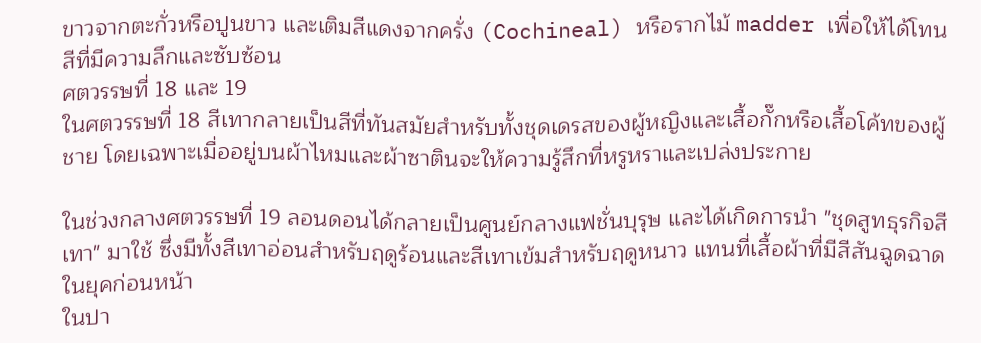ขาวจากตะกั่วหรือปูนขาว และเติมสีแดงจากครั่ง (Cochineal) หรือรากไม้ madder เพื่อให้ได้โทนสีที่มีความลึกและซับซ้อน
ศตวรรษที่ 18 และ 19
ในศตวรรษที่ 18 สีเทากลายเป็นสีที่ทันสมัยสำหรับทั้งชุดเดรสของผู้หญิงและเสื้อกั๊กหรือเสื้อโค้ทของผู้ชาย โดยเฉพาะเมื่ออยู่บนผ้าไหมและผ้าซาตินจะให้ความรู้สึกที่หรูหราและเปล่งประกาย

ในช่วงกลางศตวรรษที่ 19 ลอนดอนได้กลายเป็นศูนย์กลางแฟชั่นบุรุษ และได้เกิดการนำ "ชุดสูทธุรกิจสีเทา" มาใช้ ซึ่งมีทั้งสีเทาอ่อนสำหรับฤดูร้อนและสีเทาเข้มสำหรับฤดูหนาว แทนที่เสื้อผ้าที่มีสีสันฉูดฉาดในยุคก่อนหน้า
ในปา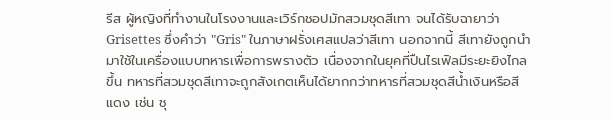รีส ผู้หญิงที่ทำงานในโรงงานและเวิร์กชอปมักสวมชุดสีเทา จนได้รับฉายาว่า Grisettes ซึ่งคำว่า "Gris" ในภาษาฝรั่งเศสแปลว่าสีเทา นอกจากนี้ สีเทายังถูกนำมาใช้ในเครื่องแบบทหารเพื่อการพรางตัว เนื่องจากในยุคที่ปืนไรเฟิลมีระยะยิงไกลขึ้น ทหารที่สวมชุดสีเทาจะถูกสังเกตเห็นได้ยากกว่าทหารที่สวมชุดสีน้ำเงินหรือสีแดง เช่น ชุ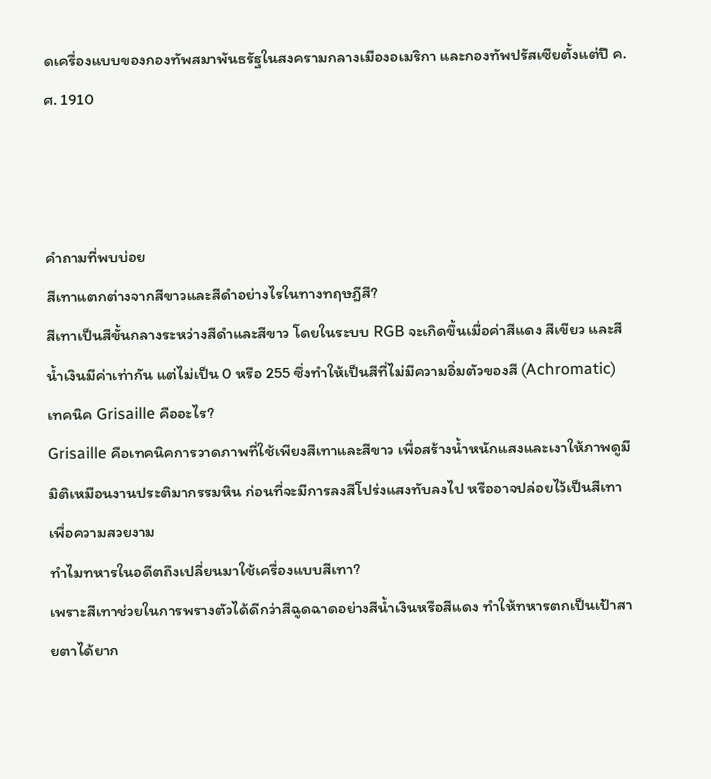ดเครื่องแบบของกองทัพสมาพันธรัฐในสงครามกลางเมืองอเมริกา และกองทัพปรัสเซียตั้งแต่ปี ค.ศ. 1910



คำถามที่พบบ่อย
สีเทาแตกต่างจากสีขาวและสีดำอย่างไรในทางทฤษฎีสี?
สีเทาเป็นสีขั้นกลางระหว่างสีดำและสีขาว โดยในระบบ RGB จะเกิดขึ้นเมื่อค่าสีแดง สีเขียว และสีน้ำเงินมีค่าเท่ากัน แต่ไม่เป็น 0 หรือ 255 ซึ่งทำให้เป็นสีที่ไม่มีความอิ่มตัวของสี (Achromatic)
เทคนิค Grisaille คืออะไร?
Grisaille คือเทคนิคการวาดภาพที่ใช้เพียงสีเทาและสีขาว เพื่อสร้างน้ำหนักแสงและเงาให้ภาพดูมีมิติเหมือนงานประติมากรรมหิน ก่อนที่จะมีการลงสีโปร่งแสงทับลงไป หรืออาจปล่อยไว้เป็นสีเทาเพื่อความสวยงาม
ทำไมทหารในอดีตถึงเปลี่ยนมาใช้เครื่องแบบสีเทา?
เพราะสีเทาช่วยในการพรางตัวได้ดีกว่าสีฉูดฉาดอย่างสีน้ำเงินหรือสีแดง ทำให้ทหารตกเป็นเป้าสายตาได้ยาก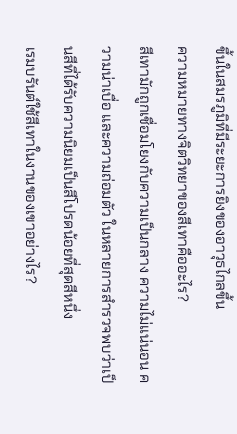ขึ้นในสมรภูมิที่มีระยะการยิงของอาวุธไกลขึ้น
ความหมายทางจิตวิทยาของสีเทาคืออะไร?
สีเทามักถูกเชื่อมโยงกับความเป็นกลาง ความไม่แน่นอน ความน่าเบื่อ และความถ่อมตัว ในหลายการสำรวจพบว่าเป็นสีที่ได้รับความนิยมเป็นสีโปรดน้อยที่สุดสีหนึ่ง
เรมบรันต์ใช้สีเทาในงานของเขาอย่างไร?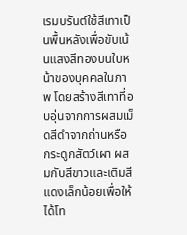เรมบรันต์ใช้สีเทาเป็นพื้นหลังเพื่อขับเน้นแสงสีทองบนใบหน้าของบุคคลในภาพ โดยสร้างสีเทาที่อบอุ่นจากการผสมเม็ดสีดำจากถ่านหรือกระดูกสัตว์เผา ผสมกับสีขาวและเติมสีแดงเล็กน้อยเพื่อให้ได้โท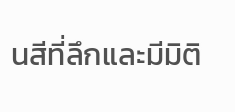นสีที่ลึกและมีมิติ